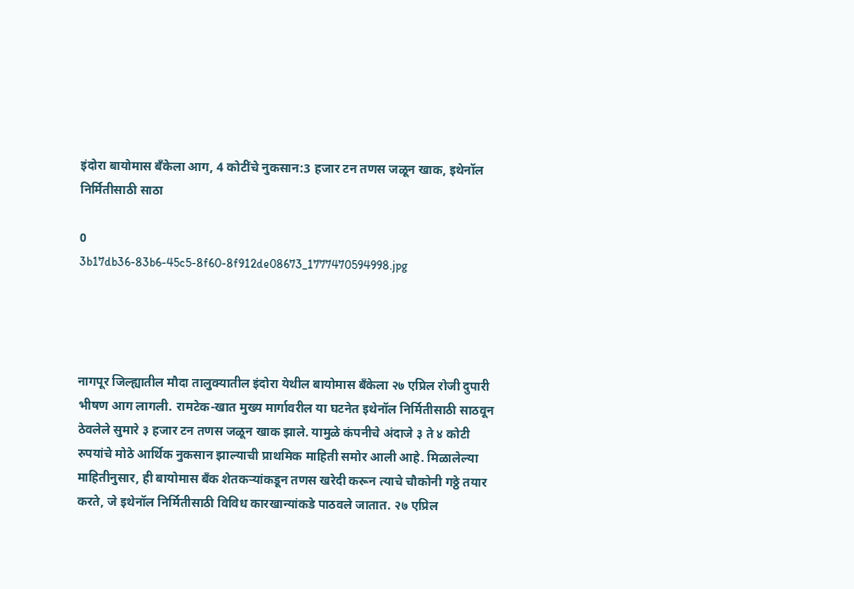इंदोरा बायोमास बँकेला आग, 4 कोटींचे नुकसान:3 हजार टन तणस जळून खाक, इथेनॉल निर्मितीसाठी साठा

0
3b17db36-83b6-45c5-8f60-8f912de08673_1777470594998.jpg




नागपूर जिल्ह्यातील मौदा तालुक्यातील इंदोरा येथील बायोमास बँकेला २७ एप्रिल रोजी दुपारी भीषण आग लागली. रामटेक-खात मुख्य मार्गावरील या घटनेत इथेनॉल निर्मितीसाठी साठवून ठेवलेले सुमारे ३ हजार टन तणस जळून खाक झाले. यामुळे कंपनीचे अंदाजे ३ ते ४ कोटी रुपयांचे मोठे आर्थिक नुकसान झाल्याची प्राथमिक माहिती समोर आली आहे. मिळालेल्या माहितीनुसार, ही बायोमास बँक शेतकऱ्यांकडून तणस खरेदी करून त्याचे चौकोनी गठ्ठे तयार करते, जे इथेनॉल निर्मितीसाठी विविध कारखान्यांकडे पाठवले जातात. २७ एप्रिल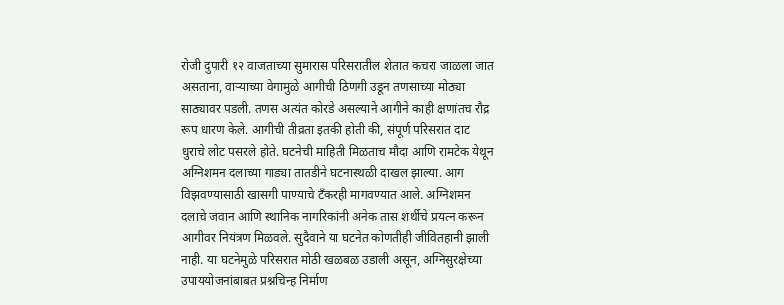रोजी दुपारी १२ वाजताच्या सुमारास परिसरातील शेतात कचरा जाळला जात असताना, वाऱ्याच्या वेगामुळे आगीची ठिणगी उडून तणसाच्या मोठ्या साठ्यावर पडली. तणस अत्यंत कोरडे असल्याने आगीने काही क्षणांतच रौद्र रूप धारण केले. आगीची तीव्रता इतकी होती की, संपूर्ण परिसरात दाट धुराचे लोट पसरले होते. घटनेची माहिती मिळताच मौदा आणि रामटेक येथून अग्निशमन दलाच्या गाड्या तातडीने घटनास्थळी दाखल झाल्या. आग विझवण्यासाठी खासगी पाण्याचे टँकरही मागवण्यात आले. अग्निशमन दलाचे जवान आणि स्थानिक नागरिकांनी अनेक तास शर्थीचे प्रयत्न करून आगीवर नियंत्रण मिळवले. सुदैवाने या घटनेत कोणतीही जीवितहानी झाली नाही. या घटनेमुळे परिसरात मोठी खळबळ उडाली असून, अग्निसुरक्षेच्या उपाययोजनांबाबत प्रश्नचिन्ह निर्माण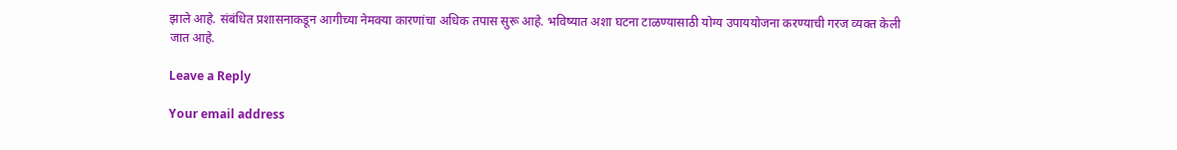झाले आहे. संबंधित प्रशासनाकडून आगीच्या नेमक्या कारणांचा अधिक तपास सुरू आहे. भविष्यात अशा घटना टाळण्यासाठी योग्य उपाययोजना करण्याची गरज व्यक्त केली जात आहे.

Leave a Reply

Your email address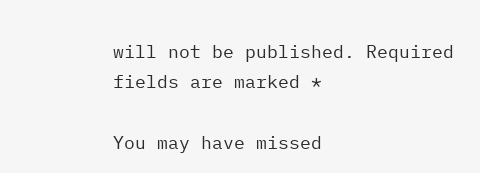will not be published. Required fields are marked *

You may have missed